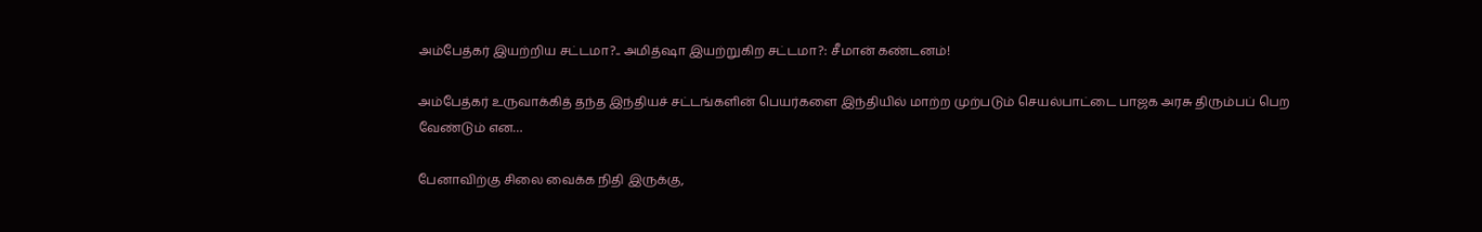அம்பேத்கர் இயற்றிய சட்டமா?.. அமித்ஷா இயற்றுகிற சட்டமா?: சீமான் கண்டனம்!

அம்பேத்கர் உருவாக்கித் தந்த இந்தியச் சட்டங்களின் பெயர்களை இந்தியில் மாற்ற முற்படும் செயல்பாட்டை பாஜக அரசு திரும்பப் பெற வேண்டும் என…

பேனாவிற்கு சிலை வைக்க நிதி இருக்கு,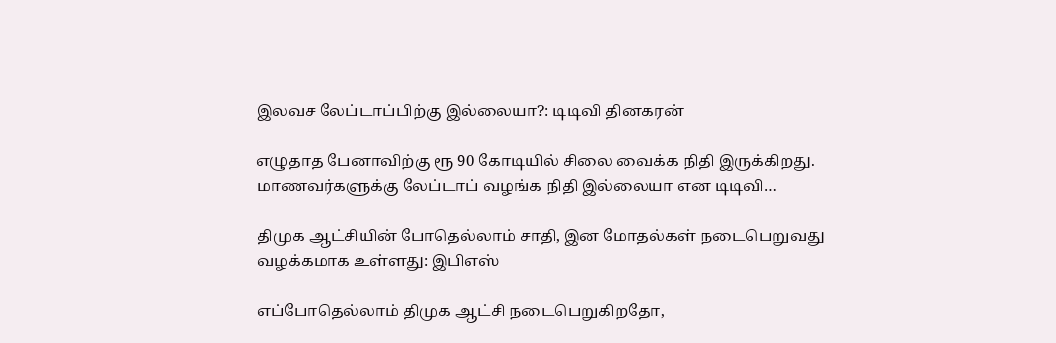இலவச லேப்டாப்பிற்கு இல்லையா?: டிடிவி தினகரன்

எழுதாத பேனாவிற்கு ரூ 90 கோடியில் சிலை வைக்க நிதி இருக்கிறது. மாணவர்களுக்கு லேப்டாப் வழங்க நிதி இல்லையா என டிடிவி…

திமுக ஆட்சியின் போதெல்லாம் சாதி, இன மோதல்கள் நடைபெறுவது வழக்கமாக உள்ளது: இபிஎஸ்

எப்போதெல்லாம் திமுக ஆட்சி நடைபெறுகிறதோ,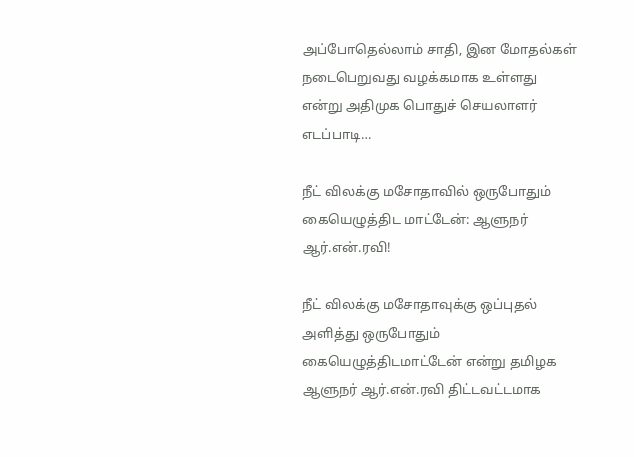அப்போதெல்லாம் சாதி, இன மோதல்கள் நடைபெறுவது வழக்கமாக உள்ளது என்று அதிமுக பொதுச் செயலாளர் எடப்பாடி…

நீட் விலக்கு மசோதாவில் ஒருபோதும் கையெழுத்திட மாட்டேன்: ஆளுநர் ஆர்.என்.ரவி!

நீட் விலக்கு மசோதாவுக்கு ஒப்புதல் அளித்து ஒருபோதும் கையெழுத்திடமாட்டேன் என்று தமிழக ஆளுநர் ஆர்.என்.ரவி திட்டவட்டமாக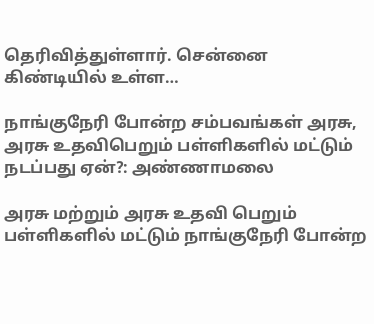தெரிவித்துள்ளார். சென்னை கிண்டியில் உள்ள…

நாங்குநேரி போன்ற சம்பவங்கள் அரசு, அரசு உதவிபெறும் பள்ளிகளில் மட்டும் நடப்பது ஏன்?: அண்ணாமலை

அரசு மற்றும் அரசு உதவி பெறும் பள்ளிகளில் மட்டும் நாங்குநேரி போன்ற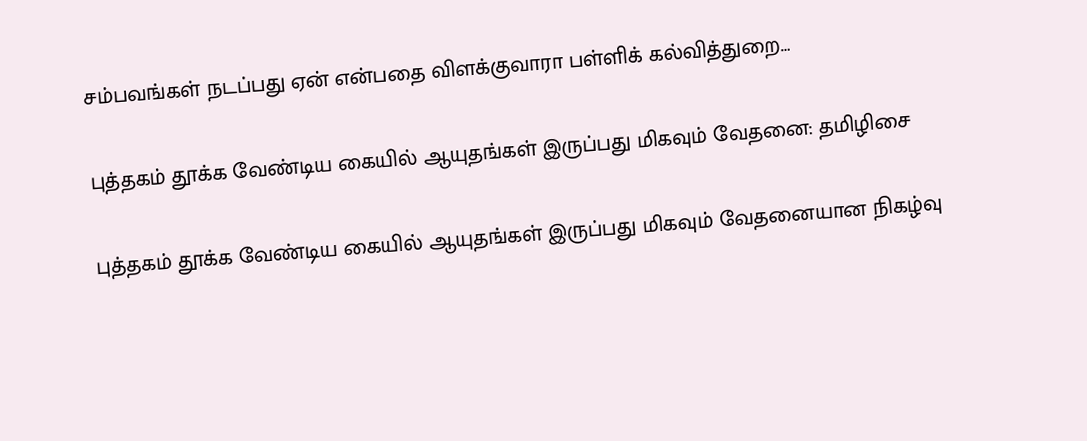சம்பவங்கள் நடப்பது ஏன் என்பதை விளக்குவாரா பள்ளிக் கல்வித்துறை…

புத்தகம் தூக்க வேண்டிய கையில் ஆயுதங்கள் இருப்பது மிகவும் வேதனை: தமிழிசை

புத்தகம் தூக்க வேண்டிய கையில் ஆயுதங்கள் இருப்பது மிகவும் வேதனையான நிகழ்வு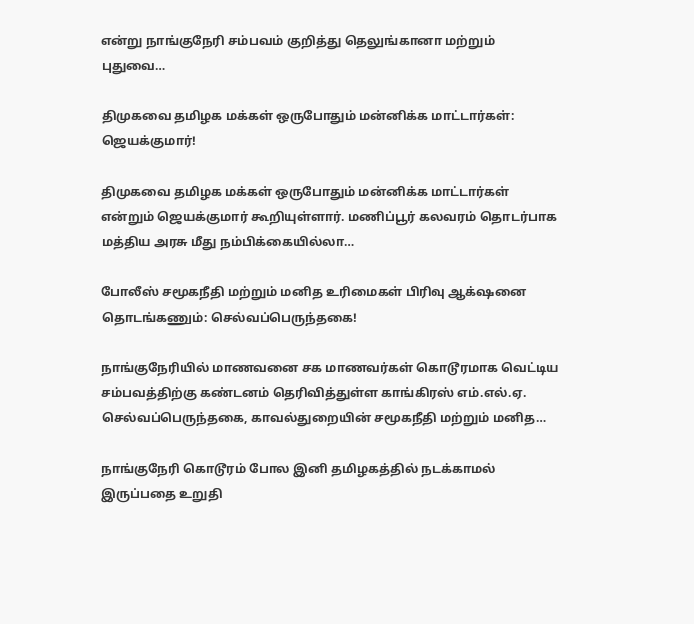என்று நாங்குநேரி சம்பவம் குறித்து தெலுங்கானா மற்றும் புதுவை…

திமுகவை தமிழக மக்கள் ஒருபோதும் மன்னிக்க மாட்டார்கள்: ஜெயக்குமார்!

திமுகவை தமிழக மக்கள் ஒருபோதும் மன்னிக்க மாட்டார்கள் என்றும் ஜெயக்குமார் கூறியுள்ளார். மணிப்பூர் கலவரம் தொடர்பாக மத்திய அரசு மீது நம்பிக்கையில்லா…

போலீஸ் சமூகநீதி மற்றும் மனித உரிமைகள் பிரிவு ஆக்‌ஷனை தொடங்கணும்: செல்வப்பெருந்தகை!

நாங்குநேரியில் மாணவனை சக மாணவர்கள் கொடூரமாக வெட்டிய சம்பவத்திற்கு கண்டனம் தெரிவித்துள்ள காங்கிரஸ் எம்.எல்.ஏ. செல்வப்பெருந்தகை, காவல்துறையின் சமூகநீதி மற்றும் மனித…

நாங்குநேரி கொடூரம் போல இனி தமிழகத்தில் நடக்காமல் இருப்பதை உறுதி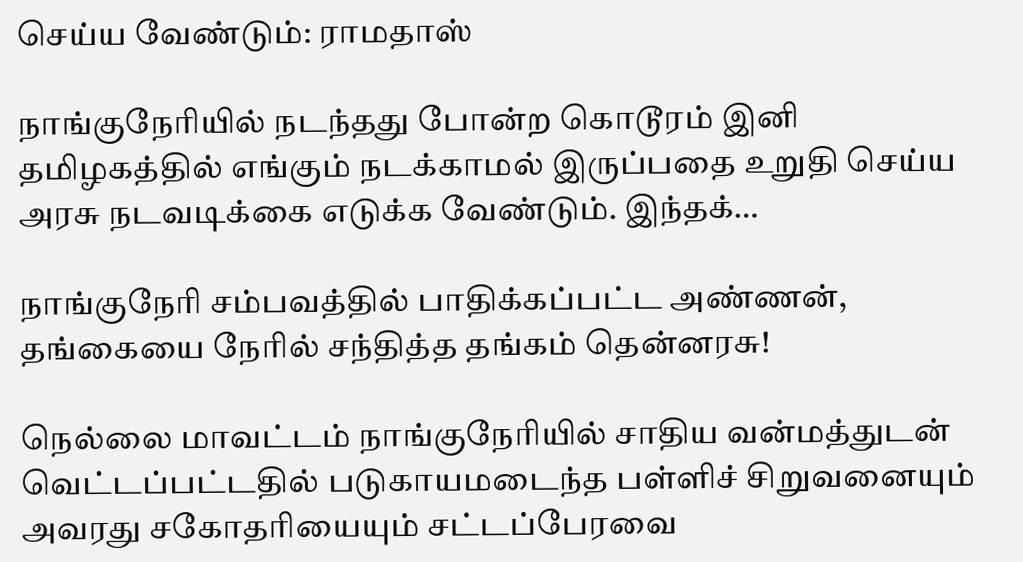செய்ய வேண்டும்: ராமதாஸ்

நாங்குநேரியில் நடந்தது போன்ற கொடூரம் இனி தமிழகத்தில் எங்கும் நடக்காமல் இருப்பதை உறுதி செய்ய அரசு நடவடிக்கை எடுக்க வேண்டும். இந்தக்…

நாங்குநேரி சம்பவத்தில் பாதிக்கப்பட்ட அண்ணன், தங்கையை நேரில் சந்தித்த தங்கம் தென்னரசு!

நெல்லை மாவட்டம் நாங்குநேரியில் சாதிய வன்மத்துடன் வெட்டப்பட்டதில் படுகாயமடைந்த பள்ளிச் சிறுவனையும் அவரது சகோதரியையும் சட்டப்பேரவை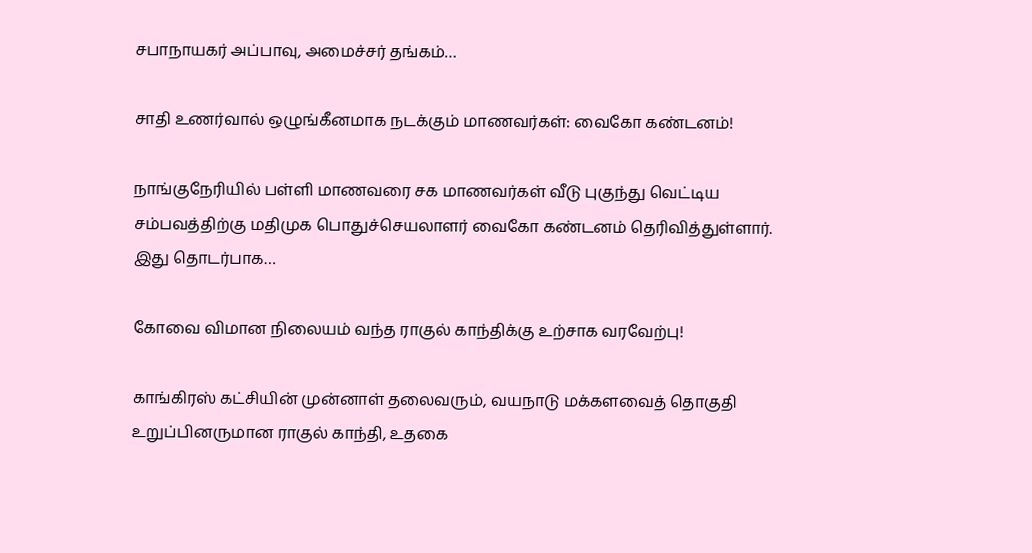சபாநாயகர் அப்பாவு, அமைச்சர் தங்கம்…

சாதி உணர்வால் ஒழுங்கீனமாக நடக்கும் மாணவர்கள்: வைகோ கண்டனம்!

நாங்குநேரியில் பள்ளி மாணவரை சக மாணவர்கள் வீடு புகுந்து வெட்டிய சம்பவத்திற்கு மதிமுக பொதுச்செயலாளர் வைகோ கண்டனம் தெரிவித்துள்ளார். இது தொடர்பாக…

கோவை விமான நிலையம் வந்த ராகுல் காந்திக்கு உற்சாக வரவேற்பு!

காங்கிரஸ் கட்சியின் முன்னாள் தலைவரும், வயநாடு மக்களவைத் தொகுதி உறுப்பினருமான ராகுல் காந்தி, உதகை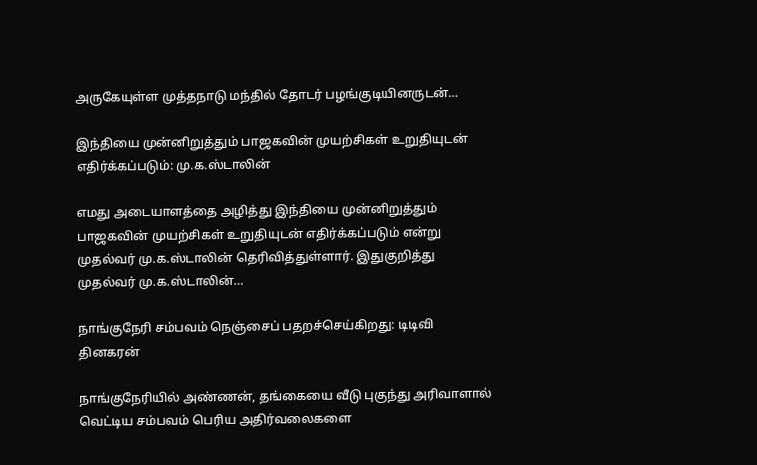அருகேயுள்ள முத்தநாடு மந்தில் தோடர் பழங்குடியினருடன்…

இந்தியை முன்னிறுத்தும் பாஜகவின் முயற்சிகள் உறுதியுடன் எதிர்க்கப்படும்: மு.க.ஸ்டாலின்

எமது அடையாளத்தை அழித்து இந்தியை முன்னிறுத்தும் பாஜகவின் முயற்சிகள் உறுதியுடன் எதிர்க்கப்படும் என்று முதல்வர் மு.க.ஸ்டாலின் தெரிவித்துள்ளார். இதுகுறித்து முதல்வர் மு.க.ஸ்டாலின்…

நாங்குநேரி சம்பவம் நெஞ்சைப் பதறச்செய்கிறது: டிடிவி தினகரன்

நாங்குநேரியில் அண்ணன், தங்கையை வீடு புகுந்து அரிவாளால் வெட்டிய சம்பவம் பெரிய அதிர்வலைகளை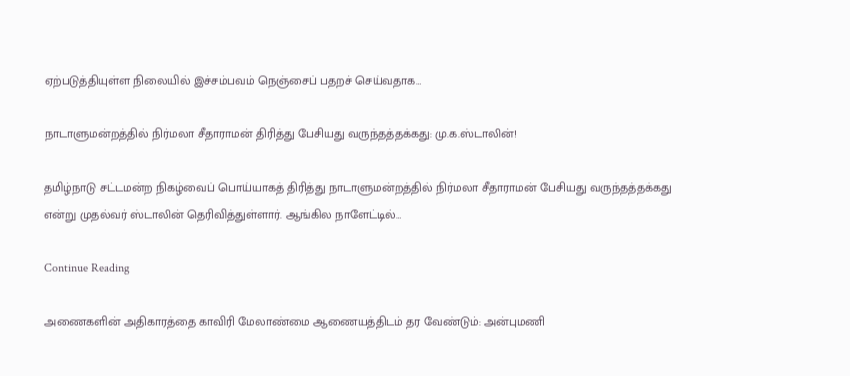ஏற்படுத்தியுள்ள நிலையில் இச்சம்பவம் நெஞ்சைப் பதறச் செய்வதாக…

நாடாளுமன்றத்தில் நிர்மலா சீதாராமன் திரித்து பேசியது வருந்தத்தக்கது: மு.க.ஸ்டாலின்!

தமிழ்நாடு சட்டமன்ற நிகழ்வைப் பொய்யாகத் திரித்து நாடாளுமன்றத்தில் நிர்மலா சீதாராமன் பேசியது வருந்தத்தக்கது என்று முதல்வர் ஸ்டாலின் தெரிவித்துள்ளார். ஆங்கில நாளேட்டில்…

Continue Reading

அணைகளின் அதிகாரத்தை காவிரி மேலாண்மை ஆணையத்திடம் தர வேண்டும்: அன்புமணி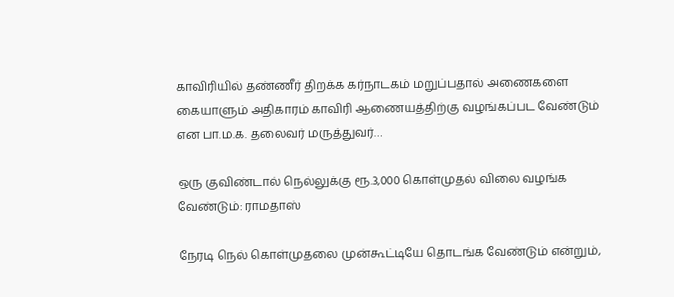காவிரியில் தண்ணீர் திறக்க கர்நாடகம் மறுப்பதால் அணைகளை கையாளும் அதிகாரம் காவிரி ஆணையத்திற்கு வழங்கப்பட வேண்டும் என பா.ம.க. தலைவர் மருத்துவர்…

ஒரு குவிண்டால் நெல்லுக்கு ரூ.3,000 கொள்முதல் விலை வழங்க வேண்டும்: ராமதாஸ்

நேரடி நெல் கொள்முதலை முன்கூட்டியே தொடங்க வேண்டும் என்றும்,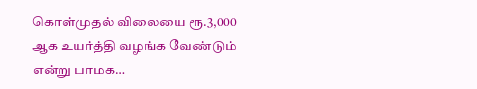கொள்முதல் விலையை ரூ.3,000 ஆக உயர்த்தி வழங்க வேண்டும் என்று பாமக…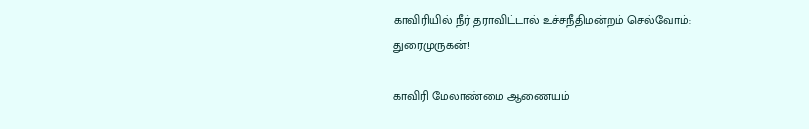காவிரியில் நீர் தராவிட்டால் உச்சநீதிமன்றம் செல்வோம்: துரைமுருகன்!

காவிரி மேலாண்மை ஆணையம்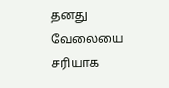தனது வேலையை சரியாக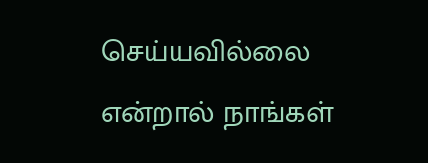செய்யவில்லை என்றால் நாங்கள்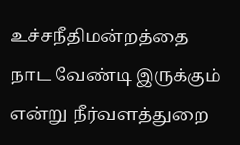உச்சநீதிமன்றத்தை நாட வேண்டி இருக்கும் என்று நீர்வளத்துறை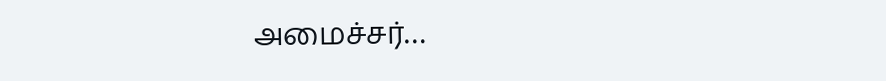அமைச்சர்…